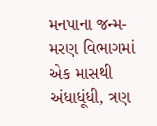મનપાના જન્મ-મરણ વિભાગમાં એક માસથી અંધાધૂંધી, ત્રણ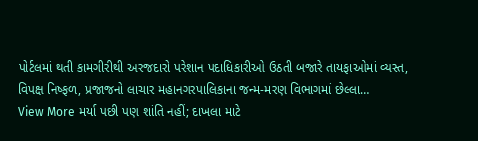પોર્ટલમાં થતી કામગીરીથી અરજદારો પરેશાન પદાધિકારીઓ ઉઠતી બજારે તાયફાઓમાં વ્યસ્ત, વિપક્ષ નિષ્ફળ, પ્રજાજનો લાચાર મહાનગરપાલિકાના જન્મ-મરણ વિભાગમાં છેલ્લા…
View More મર્યા પછી પણ શાંતિ નહીં; દાખલા માટે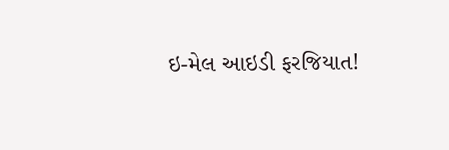ઇ-મેલ આઇડી ફરજિયાત!